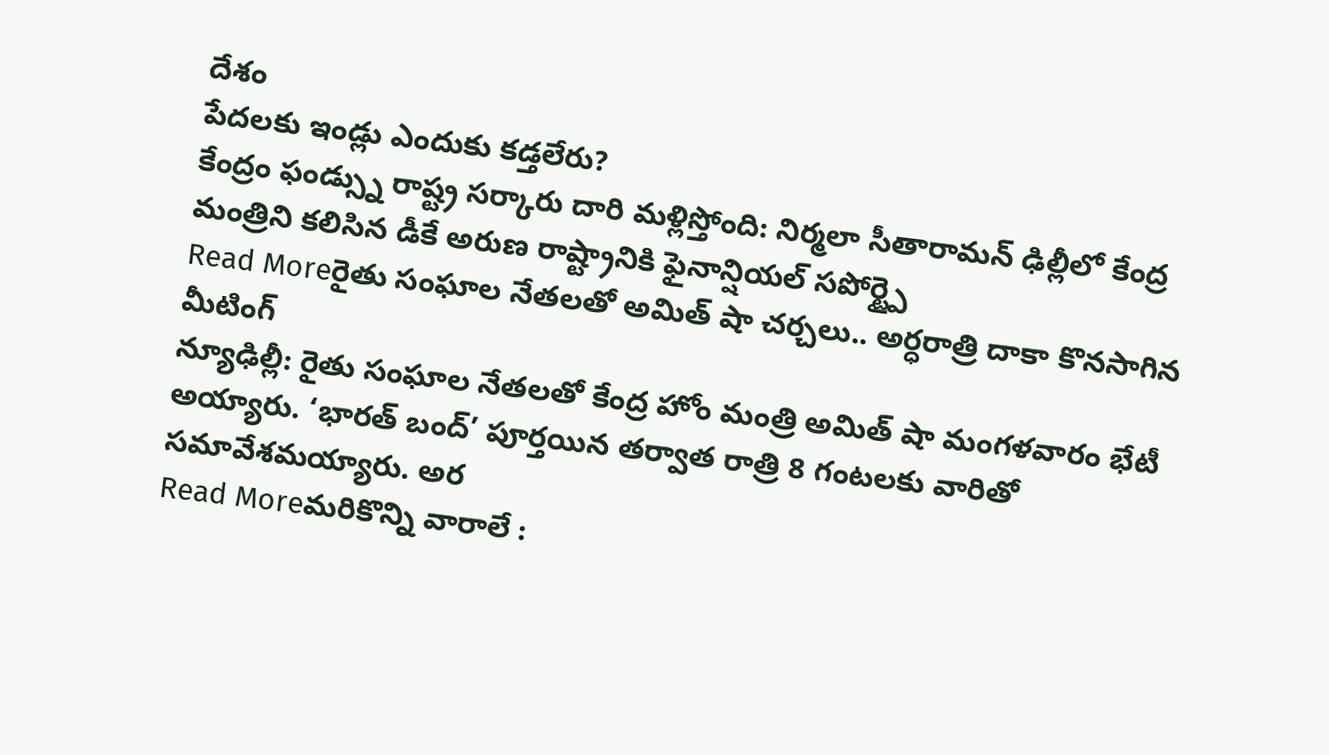దేశం
పేదలకు ఇండ్లు ఎందుకు కడ్తలేరు?
కేంద్రం ఫండ్స్ను రాష్ట్ర సర్కారు దారి మళ్లిస్తోంది: నిర్మలా సీతారామన్ ఢిల్లీలో కేంద్ర మంత్రిని కలిసిన డీకే అరుణ రాష్ట్రానికి ఫైనాన్షియల్ సపోర్ట్పై
Read Moreరైతు సంఘాల నేతలతో అమిత్ షా చర్చలు.. అర్ధరాత్రి దాకా కొనసాగిన మీటింగ్
న్యూఢిల్లీ: రైతు సంఘాల నేతలతో కేంద్ర హోం మంత్రి అమిత్ షా మంగళవారం భేటీ అయ్యారు. ‘భారత్ బంద్’ పూర్తయిన తర్వాత రాత్రి 8 గంటలకు వారితో సమావేశమయ్యారు. అర
Read Moreమరికొన్ని వారాలే :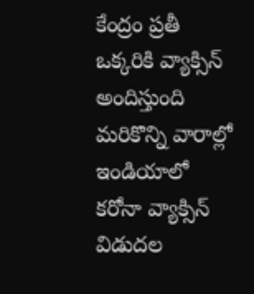కేంద్రం ప్రతీ ఒక్కరికి వ్యాక్సిన్ అందిస్తుంది
మరికొన్ని వారాల్లో ఇండియాలో కరోనా వ్యాక్సిన్ విడుదల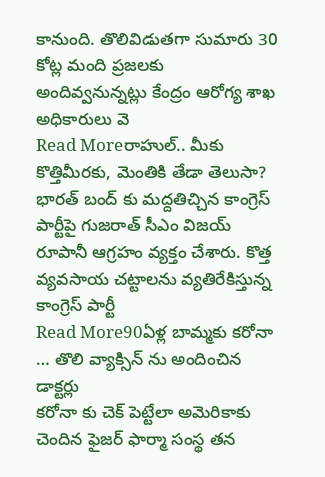కానుంది. తొలివిడుతగా సుమారు 30 కోట్ల మంది ప్రజలకు అందివ్వనున్నట్లు కేంద్రం ఆరోగ్య శాఖ అధికారులు వె
Read Moreరాహుల్.. మీకు కొత్తిమీరకు, మెంతికి తేడా తెలుసా?
భారత్ బంద్ కు మద్దతిచ్చిన కాంగ్రెస్ పార్టీపై గుజరాత్ సీఎం విజయ్ రూపానీ ఆగ్రహం వ్యక్తం చేశారు. కొత్త వ్యవసాయ చట్టాలను వ్యతిరేకిస్తున్న కాంగ్రెస్ పార్టీ
Read More90ఏళ్ల బామ్మకు కరోనా … తొలి వ్యాక్సిన్ ను అందించిన డాక్టర్లు
కరోనా కు చెక్ పెట్టేలా అమెరికాకు చెందిన ఫైజర్ ఫార్మా సంస్థ తన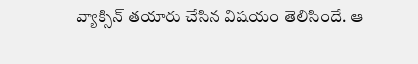వ్యాక్సిన్ తయారు చేసిన విషయం తెలిసిందే. ఆ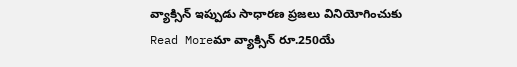వ్యాక్సిన్ ఇప్పుడు సాధారణ ప్రజలు వినియోగించుకు
Read Moreమా వ్యాక్సిన్ రూ.250యే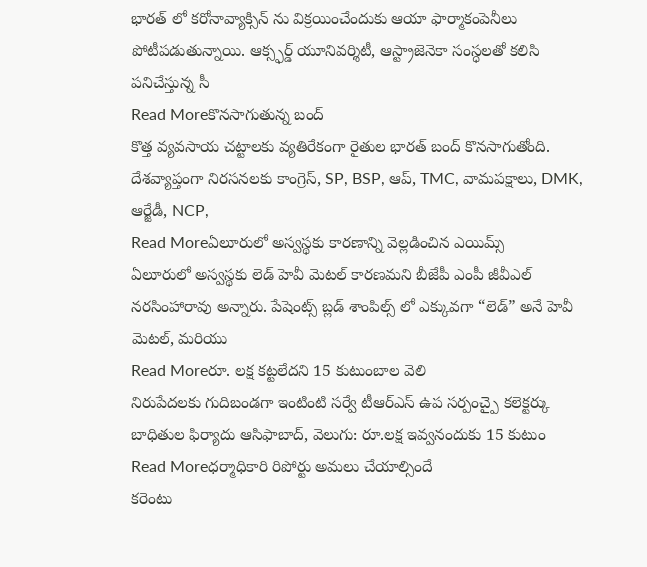భారత్ లో కరోనావ్యాక్సిన్ ను విక్రయించేందుకు ఆయా ఫార్మాకంపెనీలు పోటీపడుతున్నాయి. ఆక్స్ఫర్డ్ యూనివర్శిటీ, ఆస్ట్రాజెనెకా సంస్ధలతో కలిసి పనిచేస్తున్న సీ
Read Moreకొనసాగుతున్న బంద్
కొత్త వ్యవసాయ చట్టాలకు వ్యతిరేకంగా రైతుల భారత్ బంద్ కొనసాగుతోంది. దేశవ్యాప్తంగా నిరసనలకు కాంగ్రెస్, SP, BSP, ఆప్, TMC, వామపక్షాలు, DMK, ఆర్జేడీ, NCP,
Read Moreఏలూరులో అస్వస్థకు కారణాన్ని వెల్లడించిన ఎయిమ్స్
ఏలూరులో అస్వస్థకు లెడ్ హెవీ మెటల్ కారణమని బీజేపీ ఎంపీ జీవీఎల్ నరసింహారావు అన్నారు. పేషెంట్స్ బ్లడ్ శాంపిల్స్ లో ఎక్కువగా “లెడ్” అనే హెవీ మెటల్, మరియు
Read Moreరూ. లక్ష కట్టలేదని 15 కుటుంబాల వెలి
నిరుపేదలకు గుదిబండగా ఇంటింటి సర్వే టీఆర్ఎస్ ఉప సర్పంచ్పై కలెక్టర్కు బాధితుల ఫిర్యాదు ఆసిఫాబాద్, వెలుగు: రూ.లక్ష ఇవ్వనందుకు 15 కుటుం
Read Moreధర్మాధికారి రిపోర్టు అమలు చేయాల్సిందే
కరెంటు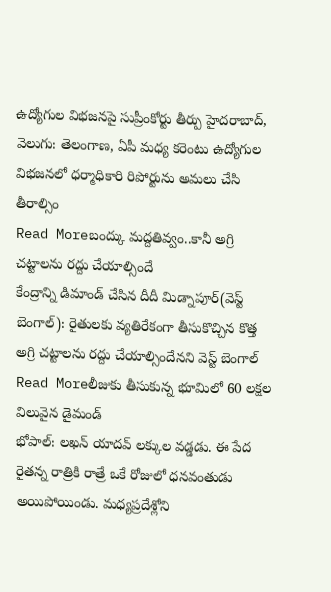ఉద్యోగుల విభజనపై సుప్రీంకోర్టు తీర్పు హైదరాబాద్, వెలుగు: తెలంగాణ, ఏపీ మధ్య కరెంటు ఉద్యోగుల విభజనలో ధర్మాధికారి రిపోర్టును అమలు చేసి తీరాల్సిం
Read Moreబంద్కు మద్దతివ్వం..కానీ అగ్రి చట్టాలను రద్దు చేయాల్సిందే
కేంద్రాన్ని డిమాండ్ చేసిన దీదీ మిడ్నాపూర్(వెస్ట్ బెంగాల్): రైతులకు వ్యతిరేకంగా తీసుకొచ్చిన కొత్త అగ్రి చట్టాలను రద్దు చేయాల్సిందేనని వెస్ట్ బెంగాల్
Read Moreలీజుకు తీసుకున్న భూమిలో 60 లక్షల విలువైన డైమండ్
భోపాల్: లఖన్ యాదవ్ లక్కుల వడ్డడు. ఈ పేద రైతన్న రాత్రికి రాత్రే ఒకే రోజులో ధనవంతుడు అయిపోయిండు. మధ్యప్రదేశ్లోని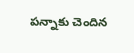పన్నాకు చెందిన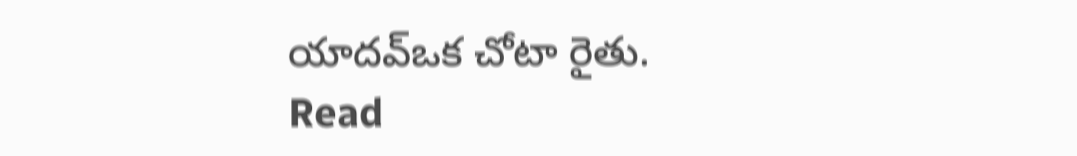యాదవ్ఒక చోటా రైతు.
Read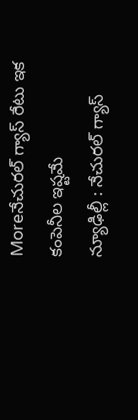Moreనేచురల్ గ్యాస్ రేటు ఇక కంపెనీల ఇష్టమే
న్యూఢిల్లీ : నేచురల్ గ్యాస్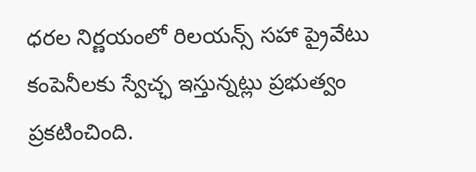ధరల నిర్ణయంలో రిలయన్స్ సహా ప్రైవేటు కంపెనీలకు స్వేచ్ఛ ఇస్తున్నట్లు ప్రభుత్వం ప్రకటించింది.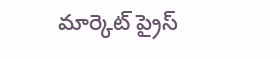మార్కెట్ ప్రైస్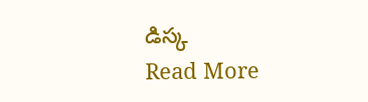డిస్క
Read More